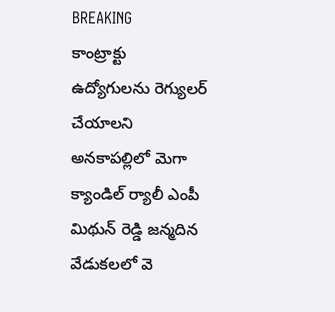BREAKING
కాంట్రాక్టు ఉద్యోగులను రెగ్యులర్ చేయాలని అనకాపల్లిలో మెగా క్యాండిల్ ర్యాలీ ఎంపీ మిథున్ రెడ్డి జన్మదిన వేడుకలలో వె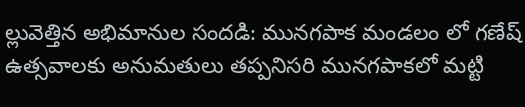ల్లువెత్తిన అభిమానుల సందడి: మునగపాక మండలం లో గణేష్ ఉత్సవాలకు అనుమతులు తప్పనిసరి మునగపాకలో మట్టి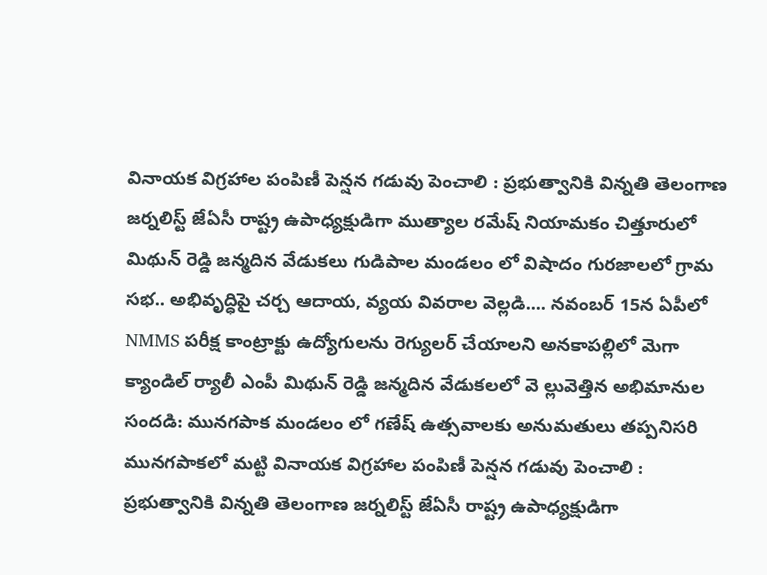వినాయక విగ్రహాల పంపిణీ పెన్షన గడువు పెంచాలి : ప్రభుత్వానికి విన్నతి తెలంగాణ జర్నలిస్ట్ జేఏసీ రాష్ట్ర ఉపాధ్యక్షుడిగా ముత్యాల రమేష్ నియామకం చిత్తూరులో మిథున్ రెడ్డి జన్మదిన వేడుకలు గుడిపాల మండలం లో విషాదం గురజాలలో గ్రామ సభ.. అభివృద్ధిపై చర్చ ఆదాయ, వ్యయ వివరాల వెల్లడి.... నవంబర్‌ 15న ఏపీలో NMMS పరీక్ష కాంట్రాక్టు ఉద్యోగులను రెగ్యులర్ చేయాలని అనకాపల్లిలో మెగా క్యాండిల్ ర్యాలీ ఎంపీ మిథున్ రెడ్డి జన్మదిన వేడుకలలో వె ల్లువెత్తిన అభిమానుల సందడి: మునగపాక మండలం లో గణేష్ ఉత్సవాలకు అనుమతులు తప్పనిసరి మునగపాకలో మట్టి వినాయక విగ్రహాల పంపిణీ పెన్షన గడువు పెంచాలి : ప్రభుత్వానికి విన్నతి తెలంగాణ జర్నలిస్ట్ జేఏసీ రాష్ట్ర ఉపాధ్యక్షుడిగా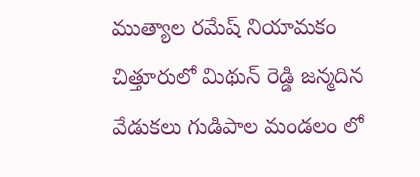ముత్యాల రమేష్ నియామకం చిత్తూరులో మిథున్ రెడ్డి జన్మదిన వేడుకలు గుడిపాల మండలం లో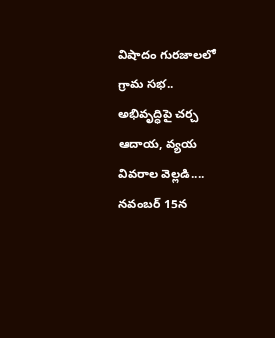విషాదం గురజాలలో గ్రామ సభ.. అభివృద్ధిపై చర్చ ఆదాయ, వ్యయ వివరాల వెల్లడి.... నవంబర్‌ 15న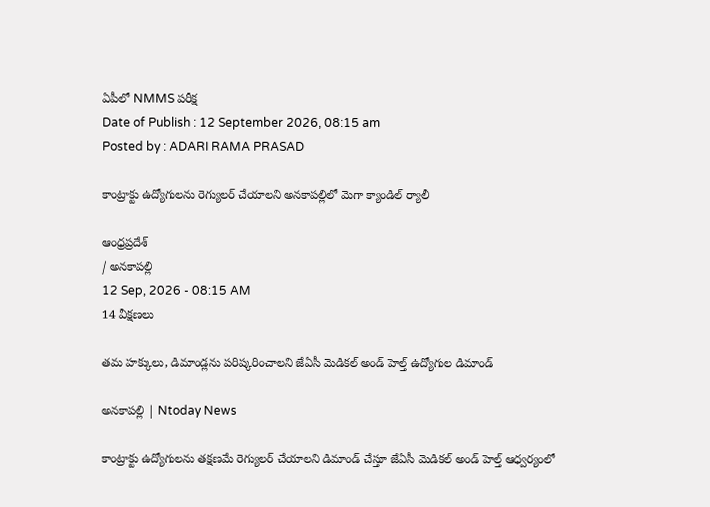ఏపీలో NMMS పరీక్ష
Date of Publish : 12 September 2026, 08:15 am
Posted by : ADARI RAMA PRASAD

కాంట్రాక్టు ఉద్యోగులను రెగ్యులర్ చేయాలని అనకాపల్లిలో మెగా క్యాండిల్ ర్యాలీ

ఆంధ్రప్రదేశ్
/ అనకాపల్లి
12 Sep, 2026 - 08:15 AM
14 వీక్షణలు

తమ హక్కులు, డిమాండ్లను పరిష్కరించాలని జేఏసీ మెడికల్ అండ్ హెల్త్ ఉద్యోగుల డిమాండ్

అనకాపల్లి | Ntoday News

కాంట్రాక్టు ఉద్యోగులను తక్షణమే రెగ్యులర్ చేయాలని డిమాండ్ చేస్తూ జేఏసీ మెడికల్ అండ్ హెల్త్ ఆధ్వర్యంలో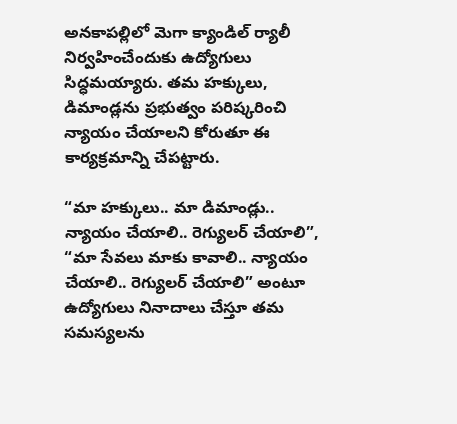అనకాపల్లిలో మెగా క్యాండిల్ ర్యాలీ నిర్వహించేందుకు ఉద్యోగులు సిద్ధమయ్యారు. తమ హక్కులు, డిమాండ్లను ప్రభుత్వం పరిష్కరించి న్యాయం చేయాలని కోరుతూ ఈ కార్యక్రమాన్ని చేపట్టారు.

“మా హక్కులు.. మా డిమాండ్లు.. న్యాయం చేయాలి.. రెగ్యులర్ చేయాలి”, “మా సేవలు మాకు కావాలి.. న్యాయం చేయాలి.. రెగ్యులర్ చేయాలి” అంటూ ఉద్యోగులు నినాదాలు చేస్తూ తమ సమస్యలను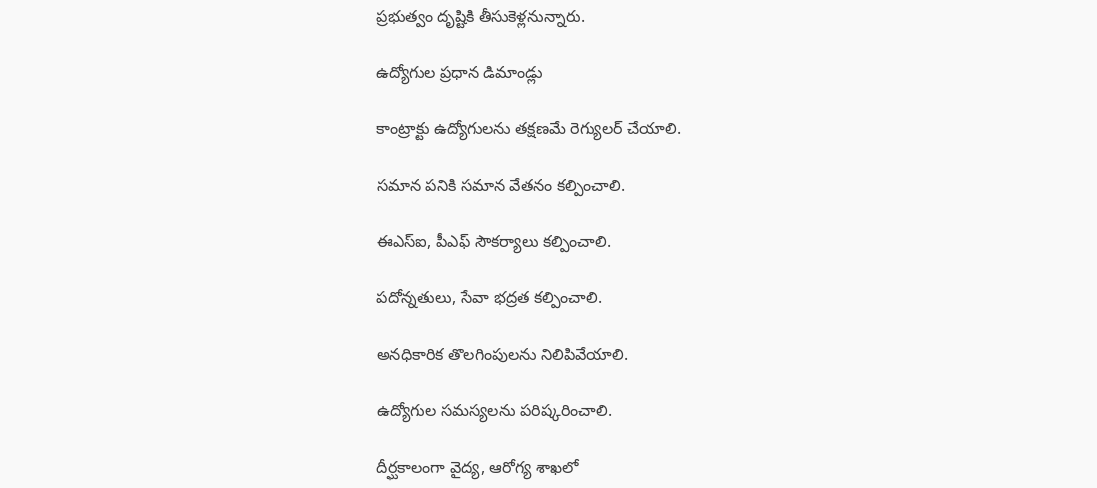ప్రభుత్వం దృష్టికి తీసుకెళ్లనున్నారు.

ఉద్యోగుల ప్రధాన డిమాండ్లు

కాంట్రాక్టు ఉద్యోగులను తక్షణమే రెగ్యులర్ చేయాలి.

సమాన పనికి సమాన వేతనం కల్పించాలి.

ఈఎస్‌ఐ, పీఎఫ్ సౌకర్యాలు కల్పించాలి.

పదోన్నతులు, సేవా భద్రత కల్పించాలి.

అనధికారిక తొలగింపులను నిలిపివేయాలి.

ఉద్యోగుల సమస్యలను పరిష్కరించాలి.

దీర్ఘకాలంగా వైద్య, ఆరోగ్య శాఖలో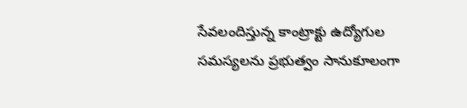సేవలందిస్తున్న కాంట్రాక్టు ఉద్యోగుల సమస్యలను ప్రభుత్వం సానుకూలంగా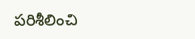పరిశీలించి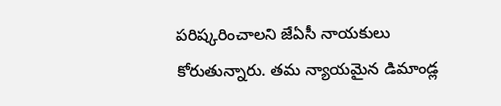పరిష్కరించాలని జేఏసీ నాయకులు కోరుతున్నారు. తమ న్యాయమైన డిమాండ్ల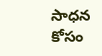సాధన కోసం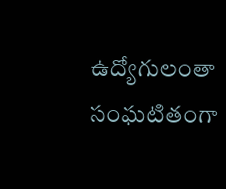ఉద్యోగులంతా సంఘటితంగా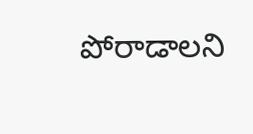పోరాడాలని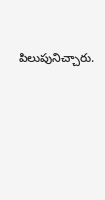పిలుపునిచ్చారు.